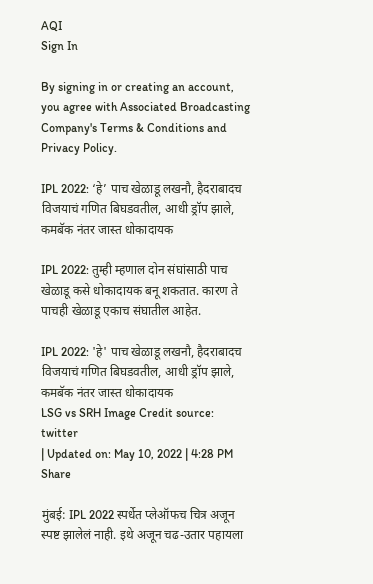AQI
Sign In

By signing in or creating an account, you agree with Associated Broadcasting Company's Terms & Conditions and Privacy Policy.

IPL 2022: ‘हे’ पाच खेळाडू लखनौ, हैदराबादच विजयाचं गणित बिघडवतील, आधी ड्रॉप झाले, कमबॅक नंतर जास्त धोकादायक

IPL 2022: तुम्ही म्हणाल दोन संघांसाठी पाच खेळाडू कसे धोकादायक बनू शकतात. कारण ते पाचही खेळाडू एकाच संघातील आहेत.

IPL 2022: 'हे' पाच खेळाडू लखनौ, हैदराबादच विजयाचं गणित बिघडवतील, आधी ड्रॉप झाले, कमबॅक नंतर जास्त धोकादायक
LSG vs SRH Image Credit source: twitter
| Updated on: May 10, 2022 | 4:28 PM
Share

मुंबई: IPL 2022 स्पर्धेत प्लेऑफच चित्र अजून स्पष्ट झालेलं नाही. इथे अजून चढ-उतार पहायला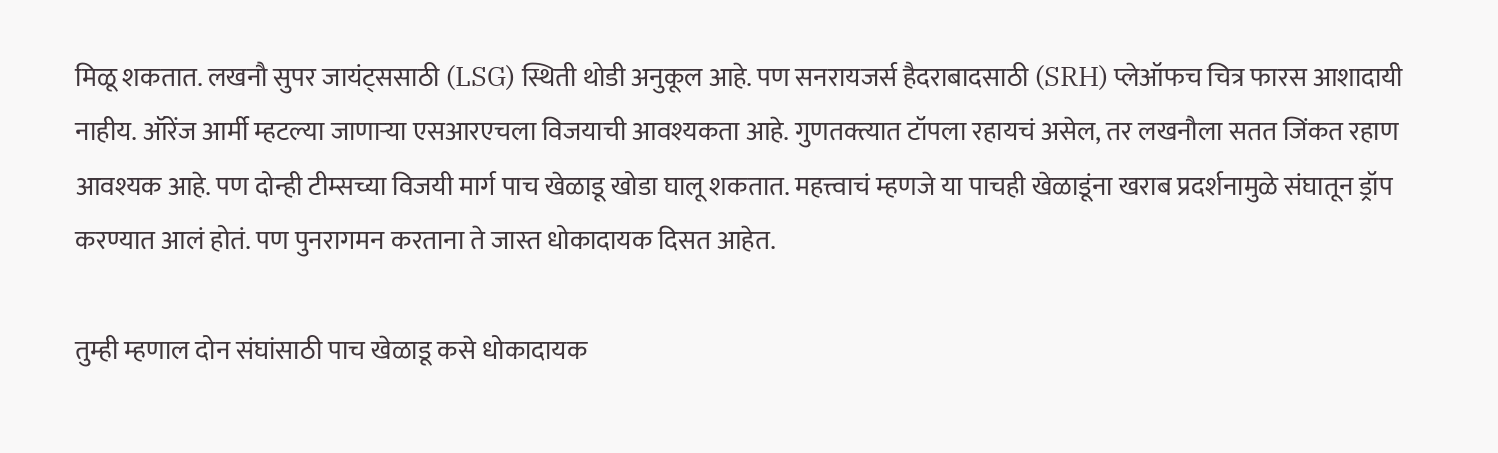मिळू शकतात. लखनौ सुपर जायंट्ससाठी (LSG) स्थिती थोडी अनुकूल आहे. पण सनरायजर्स हैदराबादसाठी (SRH) प्लेऑफच चित्र फारस आशादायी नाहीय. ऑरेंज आर्मी म्हटल्या जाणाऱ्या एसआरएचला विजयाची आवश्यकता आहे. गुणतक्त्यात टॉपला रहायचं असेल, तर लखनौला सतत जिंकत रहाण आवश्यक आहे. पण दोन्ही टीम्सच्या विजयी मार्ग पाच खेळाडू खोडा घालू शकतात. महत्त्वाचं म्हणजे या पाचही खेळाडूंना खराब प्रदर्शनामुळे संघातून ड्रॉप करण्यात आलं होतं. पण पुनरागमन करताना ते जास्त धोकादायक दिसत आहेत.

तुम्ही म्हणाल दोन संघांसाठी पाच खेळाडू कसे धोकादायक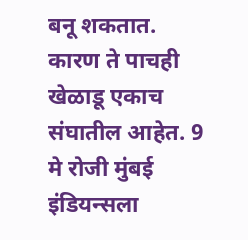बनू शकतात. कारण ते पाचही खेळाडू एकाच संघातील आहेत. 9 मे रोजी मुंबई इंडियन्सला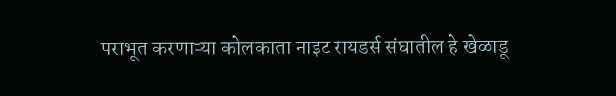पराभूत करणाऱ्या कोलकाता नाइट रायडर्स संघातील हे खेळाडू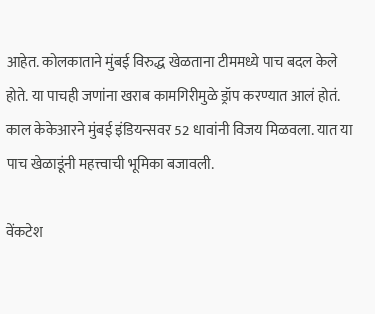आहेत. कोलकाताने मुंबई विरुद्ध खेळताना टीममध्ये पाच बदल केले होते. या पाचही जणांना खराब कामगिरीमुळे ड्रॉप करण्यात आलं होतं. काल केकेआरने मुंबई इंडियन्सवर 52 धावांनी विजय मिळवला. यात या पाच खेळाडूंनी महत्त्वाची भूमिका बजावली.

वेंकटेश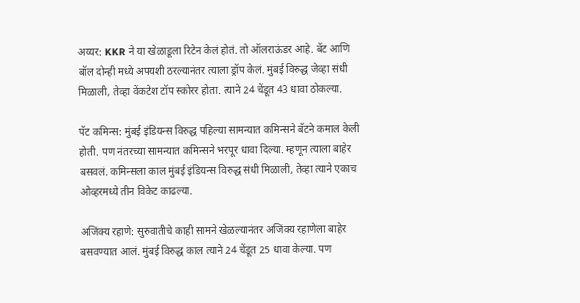अय्यर: KKR ने या खेळाडूला रिटेन केलं होतं. तो ऑलराऊंडर आहे. बॅट आणि बॉल दोन्ही मध्ये अपयशी ठरल्यानंतर त्याला ड्रॉप केलं. मुंबई विरुद्ध जेव्हा संधी मिळाली, तेव्हा वेंकटेश टॉप स्कोरर होता. त्याने 24 चेंडूत 43 धावा ठोकल्या.

पॅट कमिन्स: मुंबई इंडियन्स विरुद्ध पहिल्या सामन्यात कमिन्सने बॅटने कमाल केली होती. पण नंतरच्या सामन्यात कमिन्सने भरपूर धावा दिल्या. म्हणून त्याला बाहेर बसवलं. कमिन्सला काल मुंबई इंडियन्स विरुद्ध संधी मिळाली, तेव्हा त्याने एकाच ओव्हरमध्ये तीन विकेट काढल्या.

अजिंक्य रहाणे: सुरुवातीचे काही सामने खेळल्यानंतर अजिंक्य रहाणेला बाहेर बसवण्यात आलं. मुंबई विरुद्ध काल त्याने 24 चेंडूत 25 धावा केल्या. पण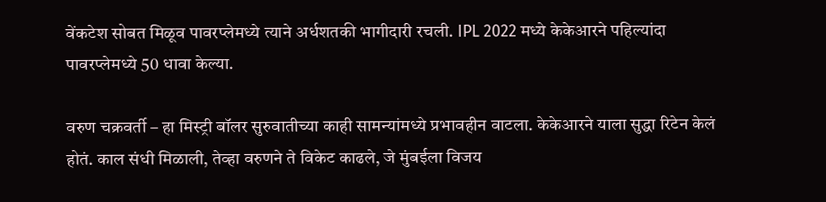वेंकटेश सोबत मिळूव पावरप्लेमध्ये त्याने अर्धशतकी भागीदारी रचली. IPL 2022 मध्ये केकेआरने पहिल्यांदा पावरप्लेमध्ये 50 धावा केल्या.

वरुण चक्रवर्ती – हा मिस्ट्री बॉलर सुरुवातीच्या काही सामन्यांमध्ये प्रभावहीन वाटला. केकेआरने याला सुद्धा रिटेन केलं होतं. काल संधी मिळाली, तेव्हा वरुणने ते विकेट काढले, जे मुंबईला विजय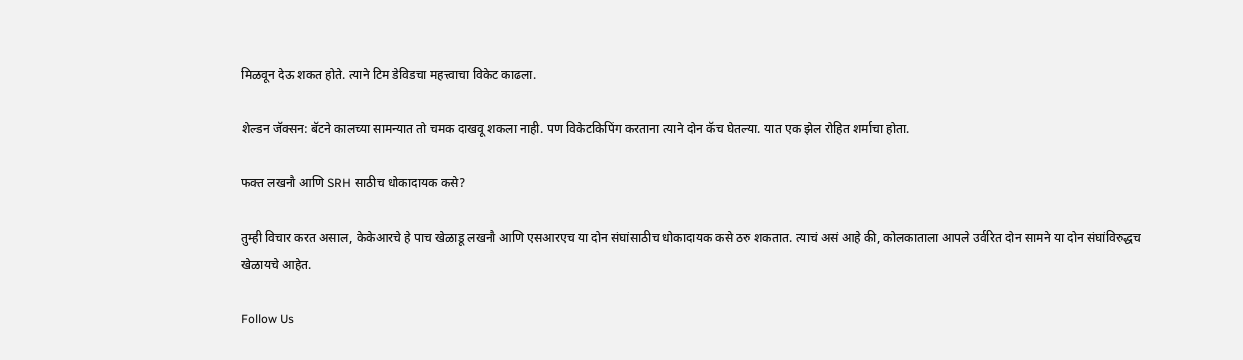मिळवून देऊ शकत होते. त्याने टिम डेविडचा महत्त्वाचा विकेट काढला.

शेल्डन जॅक्सन: बॅटने कालच्या सामन्यात तो चमक दाखवू शकला नाही. पण विकेटकिपिंग करताना त्याने दोन कॅच घेतल्या. यात एक झेल रोहित शर्माचा होता.

फक्त लखनौ आणि SRH साठीच धोकादायक कसे?

तुम्ही विचार करत असाल, केकेआरचे हे पाच खेळाडू लखनौ आणि एसआरएच या दोन संघांसाठीच धोकादायक कसे ठरु शकतात. त्याचं असं आहे की, कोलकाताला आपले उर्वरित दोन सामने या दोन संघांविरुद्धच खेळायचे आहेत.

Follow Us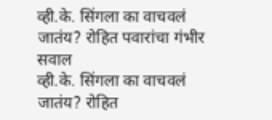व्ही.के. सिंगला का वाचवलं जातंय? रोहित पवारांचा गंभीर सवाल
व्ही.के. सिंगला का वाचवलं जातंय? रोहित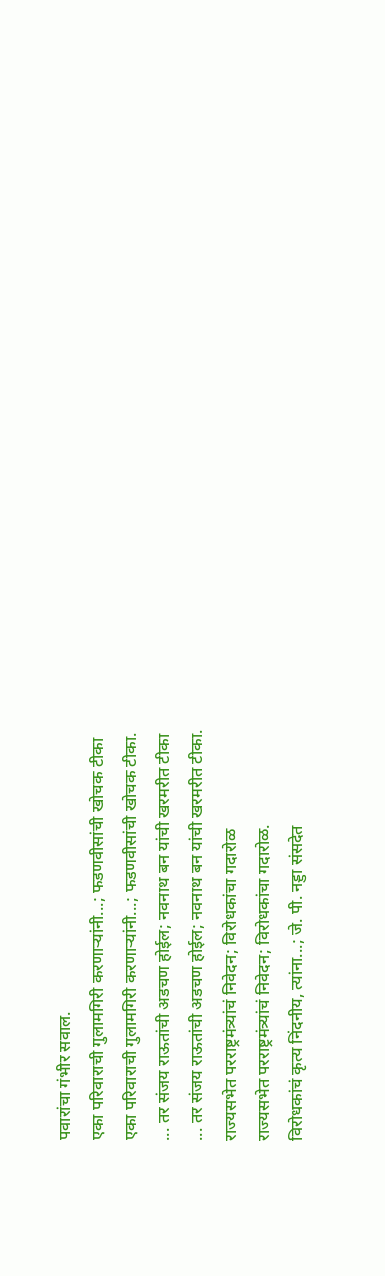पवारांचा गंभीर सवाल.
एका परिवाराची गुलामगिरी करणाऱ्यांनी...; फडणवीसांची खोचक टीका
एका परिवाराची गुलामगिरी करणाऱ्यांनी...; फडणवीसांची खोचक टीका.
... तर संजय राऊतांची अडचण होईल; नवनाथ बन यांची खरमरीत टीका
... तर संजय राऊतांची अडचण होईल; नवनाथ बन यांची खरमरीत टीका.
राज्यसभेत परराष्ट्रमंत्र्यांचं निवेदन; विरोधकांचा गदारोळ
राज्यसभेत परराष्ट्रमंत्र्यांचं निवेदन; विरोधकांचा गदारोळ.
विरोधकांचं कृत्य निंदनीय, त्यांना...; जे. पी. नड्डा संसदेत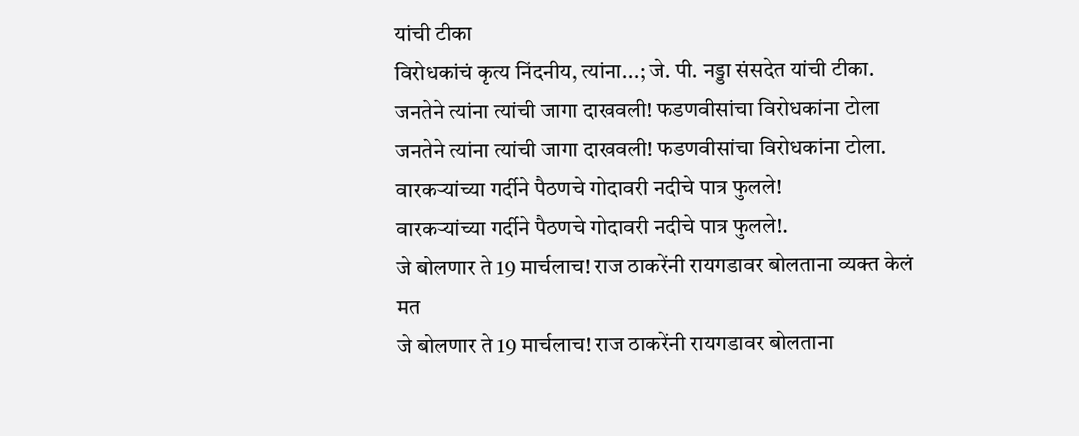यांची टीका
विरोधकांचं कृत्य निंदनीय, त्यांना...; जे. पी. नड्डा संसदेत यांची टीका.
जनतेने त्यांना त्यांची जागा दाखवली! फडणवीसांचा विरोधकांना टोला
जनतेने त्यांना त्यांची जागा दाखवली! फडणवीसांचा विरोधकांना टोला.
वारकऱ्यांच्या गर्दीने पैठणचे गोदावरी नदीचे पात्र फुलले!
वारकऱ्यांच्या गर्दीने पैठणचे गोदावरी नदीचे पात्र फुलले!.
जे बोलणार ते 19 मार्चलाच! राज ठाकरेंनी रायगडावर बोलताना व्यक्त केलं मत
जे बोलणार ते 19 मार्चलाच! राज ठाकरेंनी रायगडावर बोलताना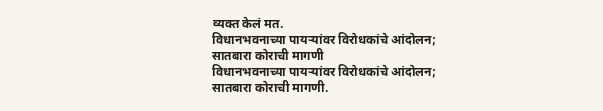व्यक्त केलं मत.
विधानभवनाच्या पायऱ्यांवर विरोधकांचे आंदोलन; सातबारा कोराची मागणी
विधानभवनाच्या पायऱ्यांवर विरोधकांचे आंदोलन; सातबारा कोराची मागणी.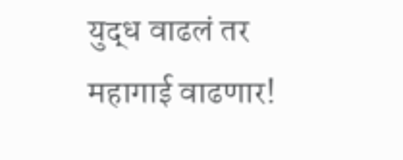युद्ध वाढलं तर महागाई वाढणार!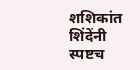शशिकांत शिंदेंनी स्पष्टच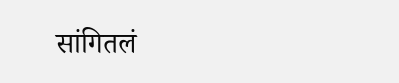सांगितलं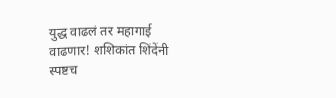युद्ध वाढलं तर महागाई वाढणार! शशिकांत शिंदेंनी स्पष्टच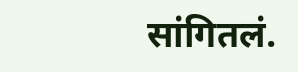सांगितलं.